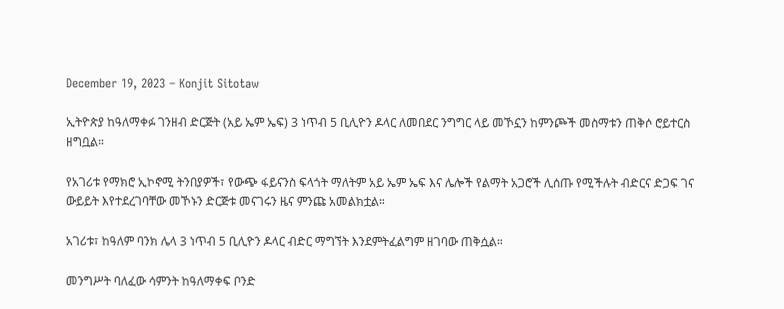December 19, 2023 – Konjit Sitotaw

ኢትዮጵያ ከዓለማቀፉ ገንዘብ ድርጅት (አይ ኤም ኤፍ) 3 ነጥብ 5 ቢሊዮን ዶላር ለመበደር ንግግር ላይ መኾኗን ከምንጮች መስማቱን ጠቅሶ ሮይተርስ ዘግቧል።

የአገሪቱ የማክሮ ኢኮኖሚ ትንበያዎች፣ የውጭ ፋይናንስ ፍላጎት ማለትም አይ ኤም ኤፍ እና ሌሎች የልማት አጋሮች ሊሰጡ የሚችሉት ብድርና ድጋፍ ገና ውይይት እየተደረገባቸው መኾኑን ድርጅቱ መናገሩን ዜና ምንጩ አመልክቷል።

አገሪቱ፣ ከዓለም ባንክ ሌላ 3 ነጥብ 5 ቢሊዮን ዶላር ብድር ማግኘት እንደምትፈልግም ዘገባው ጠቅሷል።

መንግሥት ባለፈው ሳምንት ከዓለማቀፍ ቦንድ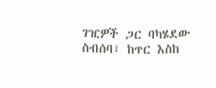ገዢዎች ጋር ባካሄደው ስብሰባ፣ ከጥር እስከ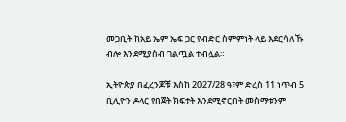መጋቢት ከአይ ኤም ኤፍ ጋር የብድር ስምምነት ላይ እደርሳለኹ ብሎ እንደሚያስብ ገልጧል ተብሏል።

ኢትዮጵያ በፈረንጆቹ እስከ 2027/28 ዓ፣ም ድረስ 11 ነጥብ 5 ቢሊዮን ዶላር የበጀት ክፍተት እንደሚኖርበት መስማቱንም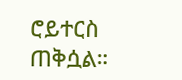ሮይተርስ ጠቅሷል።